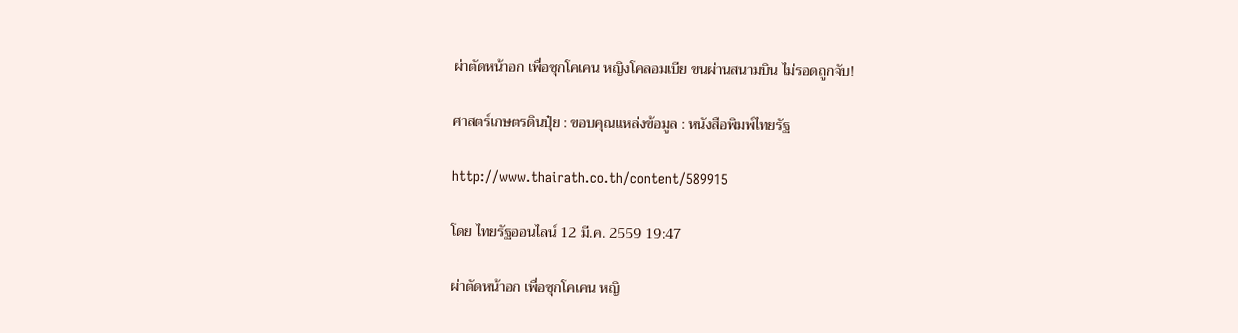ผ่าตัดหน้าอก เพื่อซุกโคเคน หญิงโคลอมเบีย ขนผ่านสนามบิน ไม่รอดถูกจับ!

ศาสตร์เกษตรดินปุ๋ย : ขอบคุณแหล่งข้อมูล : หนังสือพิมพ์ไทยรัฐ

http://www.thairath.co.th/content/589915

โดย ไทยรัฐออนไลน์ 12 มี.ค. 2559 19:47

ผ่าตัดหน้าอก เพื่อซุกโคเคน หญิ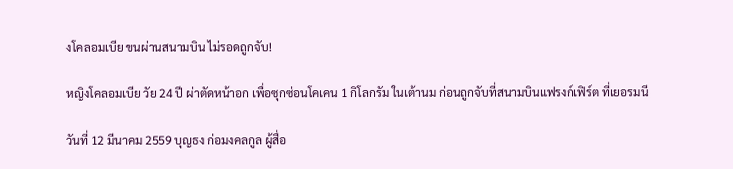งโคลอมเบีย ขนผ่านสนามบิน ไม่รอดถูกจับ!

หญิงโคลอมเบีย วัย 24 ปี ผ่าตัดหน้าอก เพื่อซุกซ่อนโคเคน 1 กิโลกรัม ในเต้านม ก่อนถูกจับที่สนามบินแฟรงก์เฟิร์ต ที่เยอรมนี

วันที่ 12 มีนาคม 2559 บุญธง ก่อมงคลกูล ผู้สื่อ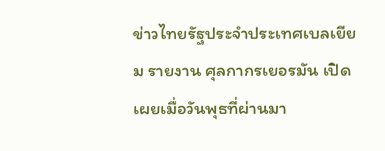ข่าวไทยรัฐประจำประเทศเบลเยียม รายงาน ศุลกากรเยอรมัน เปิดเผยเมื่อวันพุธที่ผ่านมา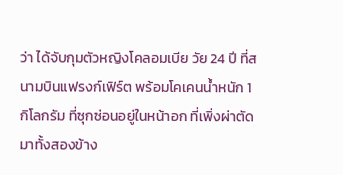ว่า ได้จับกุมตัวหญิงโคลอมเบีย วัย 24 ปี ที่สนามบินแฟรงก์เฟิร์ต พร้อมโคเคนน้ำหนัก 1 กิโลกรัม ที่ซุกซ่อนอยู่ในหน้าอก ที่เพิ่งผ่าตัดมาทั้งสองข้าง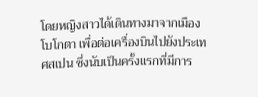โดยหญิงสาวได้เดินทางมาจากเมืองโบโกตา เพื่อต่อเครื่องบินไปยังประเทศสเปน ซึ่งนับเป็นครั้งแรกที่มีการ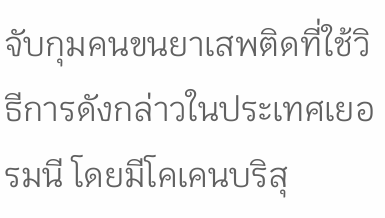จับกุมคนขนยาเสพติดที่ใช้วิธีการดังกล่าวในประเทศเยอรมนี โดยมีโคเคนบริสุ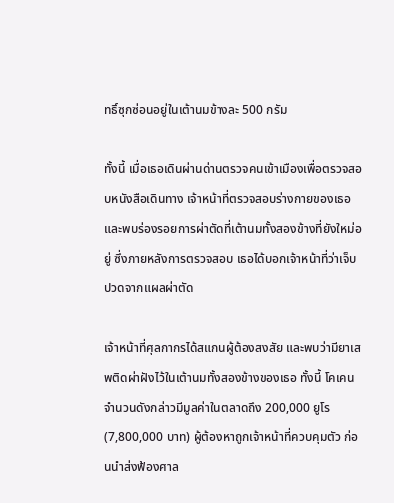ทธิ์ซุกซ่อนอยู่ในเต้านมข้างละ 500 กรัม

ทั้งนี้ เมื่อเธอเดินผ่านด่านตรวจคนเข้าเมืองเพื่อตรวจสอบหนังสือเดินทาง เจ้าหน้าที่ตรวจสอบร่างกายของเธอและพบร่องรอยการผ่าตัดที่เต้านมทั้งสองข้างที่ยังใหม่อยู่ ซึ่งภายหลังการตรวจสอบ เธอได้บอกเจ้าหน้าที่ว่าเจ็บปวดจากแผลผ่าตัด

เจ้าหน้าที่ศุลกากรได้สแกนผู้ต้องสงสัย และพบว่ามียาเสพติดผ่าฝังไว้ในเต้านมทั้งสองข้างของเธอ ทั้งนี้ โคเคนจำนวนดังกล่าวมีมูลค่าในตลาดถึง 200,000 ยูโร (7,800,000 บาท) ผู้ต้องหาถูกเจ้าหน้าที่ควบคุมตัว ก่อนนำส่งฟ้องศาล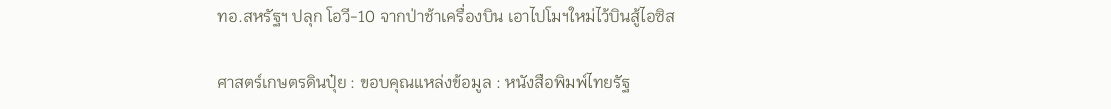ทอ.สหรัฐฯ ปลุก โอวี-10 จากป่าช้าเครื่องบิน เอาไปโมฯใหม่ไว้บินสู้ไอซิส

ศาสตร์เกษตรดินปุ๋ย : ขอบคุณแหล่งข้อมูล : หนังสือพิมพ์ไทยรัฐ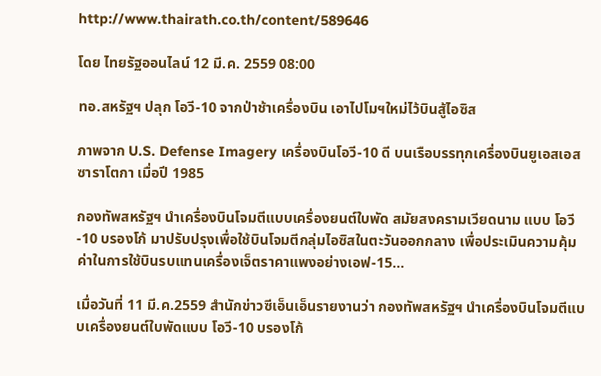http://www.thairath.co.th/content/589646

โดย ไทยรัฐออนไลน์ 12 มี.ค. 2559 08:00

ทอ.สหรัฐฯ ปลุก โอวี-10 จากป่าช้าเครื่องบิน เอาไปโมฯใหม่ไว้บินสู้ไอซิส

ภาพจาก U.S. Defense Imagery เครื่องบินโอวี-10 ดี บนเรือบรรทุกเครื่องบินยูเอสเอสซาราโตกา เมื่อปี 1985

กองทัพสหรัฐฯ นำเครื่องบินโจมตีแบบเครื่องยนต์ใบพัด สมัยสงครามเวียดนาม แบบ โอวี-10 บรองโก้ มาปรับปรุงเพื่อใช้บินโจมตีกลุ่มไอซิสในตะวันออกกลาง เพื่อประเมินความคุ้มค่าในการใช้บินรบแทนเครื่องเจ็ตราคาแพงอย่างเอฟ-15…

เมื่อวันที่ 11 มี.ค.2559 สำนักข่าวซีเอ็นเอ็นรายงานว่า กองทัพสหรัฐฯ นำเครื่องบินโจมตีแบบเครื่องยนต์ใบพัดแบบ โอวี-10 บรองโก้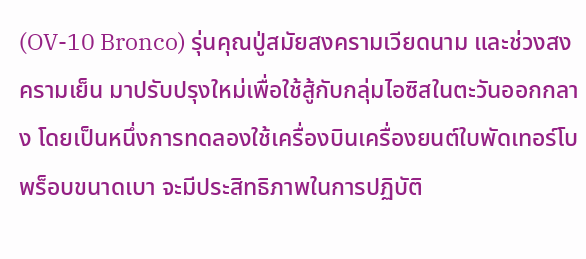(OV-10 Bronco) รุ่นคุณปู่สมัยสงครามเวียดนาม และช่วงสงครามเย็น มาปรับปรุงใหม่เพื่อใช้สู้กับกลุ่มไอซิสในตะวันออกกลาง โดยเป็นหนึ่งการทดลองใช้เครื่องบินเครื่องยนต์ใบพัดเทอร์โบพร็อบขนาดเบา จะมีประสิทธิภาพในการปฏิบัติ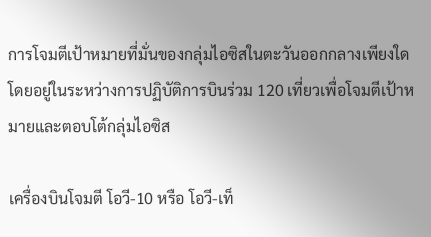การโจมตีเป้าหมายที่มั่นของกลุ่มไอซิสในตะวันออกกลางเพียงใด โดยอยู่ในระหว่างการปฏิบัติการบินร่วม 120 เที่ยวเพื่อโจมตีเป้าหมายและตอบโต้กลุ่มไอซิส

เครื่องบินโจมตี โอวี-10 หรือ โอวี-เท็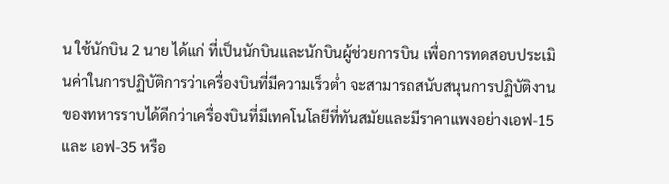น ใช้นักบิน 2 นาย ได้แก่ ที่เป็นนักบินและนักบินผู้ช่วยการบิน เพื่อการทดสอบประเมินค่าในการปฏิบัติการว่าเครื่องบินที่มีความเร็วต่ำ จะสามารถสนับสนุนการปฏิบัติงานของทหารราบได้ดีกว่าเครื่องบินที่มีเทคโนโลยีที่ทันสมัยและมีราคาแพงอย่างเอฟ-15 และ เอฟ-35 หรือ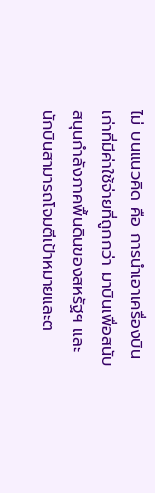ไม่ บนแนวคิด คือ การนำเอาเครื่องบินเก่าที่มีค่าใช้จ่ายที่ถูกกว่า มาบินเพื่อสนับสนุนกำลังภาคพื้นดินของสหรัฐฯ และนักบินสามารถโจมตีเป้าหมายและต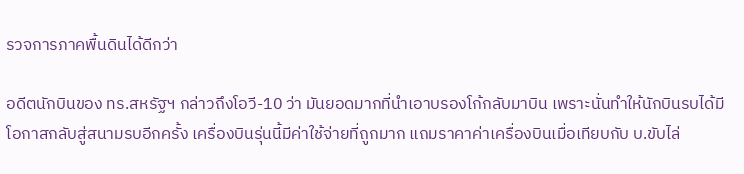รวจการภาคพื้นดินได้ดีกว่า

อดีตนักบินของ ทร.สหรัฐฯ กล่าวถึงโอวี-10 ว่า มันยอดมากที่นำเอาบรองโก้กลับมาบิน เพราะนั่นทำให้นักบินรบได้มีโอกาสกลับสู่สนามรบอีกครั้ง เครื่องบินรุ่นนี้มีค่าใช้จ่ายที่ถูกมาก แถมราคาค่าเครื่องบินเมื่อเทียบกับ บ.ขับไล่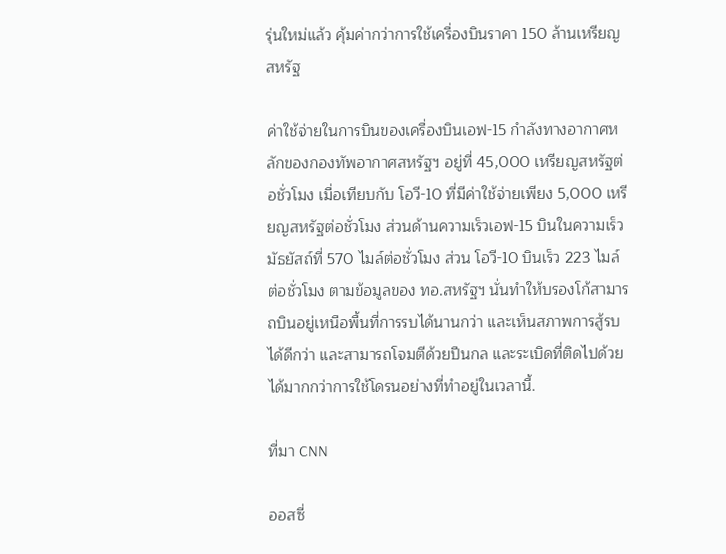รุ่นใหม่แล้ว คุ้มค่ากว่าการใช้เครื่องบินราคา 150 ล้านเหรียญสหรัฐ

ค่าใช้จ่ายในการบินของเครื่องบินเอฟ-15 กำลังทางอากาศหลักของกองทัพอากาศสหรัฐฯ อยู่ที่ 45,000 เหรียญสหรัฐต่อชั่วโมง เมื่อเทียบกับ โอวี-10 ที่มีค่าใช้จ่ายเพียง 5,000 เหรียญสหรัฐต่อชั่วโมง ส่วนด้านความเร็วเอฟ-15 บินในความเร็วมัธยัสถ์ที่ 570 ไมล์ต่อชั่วโมง ส่วน โอวี-10 บินเร็ว 223 ไมล์ต่อชั่วโมง ตามข้อมูลของ ทอ.สหรัฐฯ นั่นทำให้บรองโก้สามารถบินอยู่เหนือพื้นที่การรบได้นานกว่า และเห็นสภาพการสู้รบได้ดีกว่า และสามารถโจมตีด้วยปืนกล และระเบิดที่ติดไปด้วยได้มากกว่าการใช้โดรนอย่างที่ทำอยู่ในเวลานี้.

ที่มา CNN

ออสซี่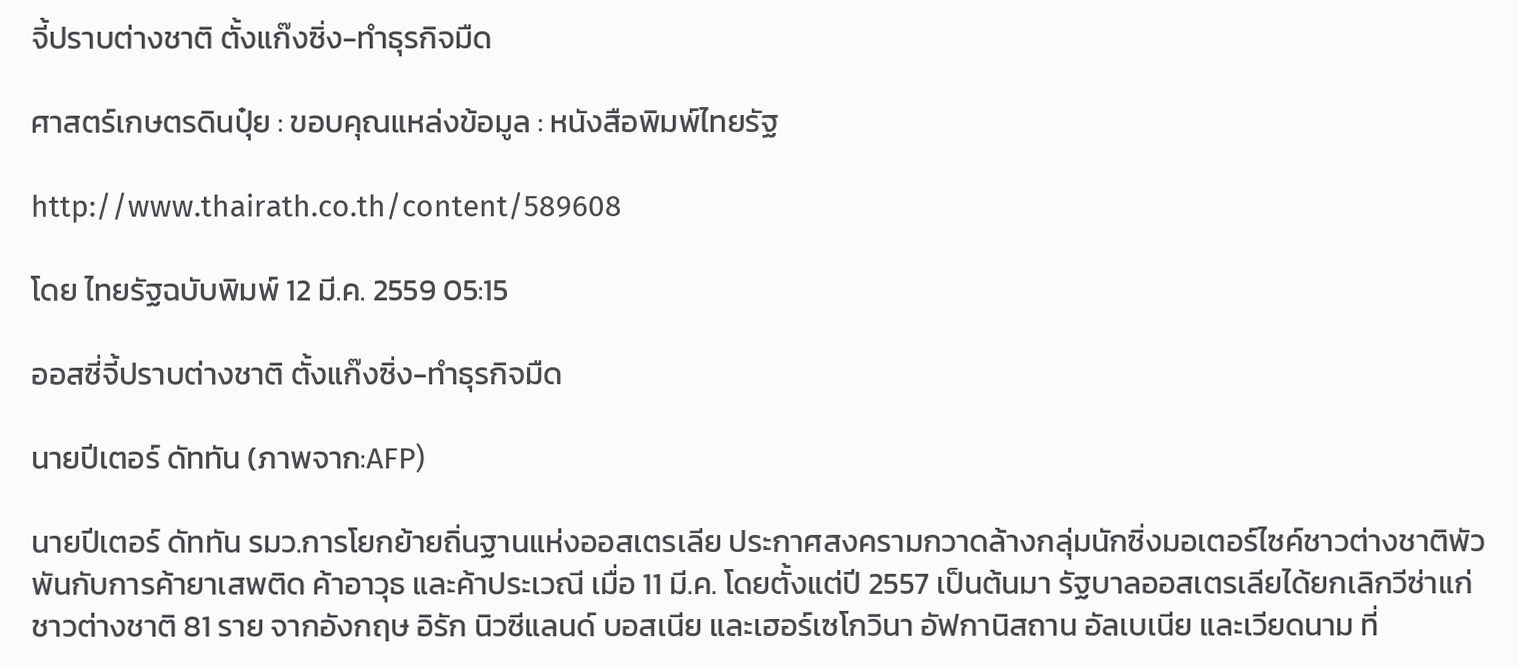จี้ปราบต่างชาติ ตั้งแก๊งซิ่ง-ทำธุรกิจมืด

ศาสตร์เกษตรดินปุ๋ย : ขอบคุณแหล่งข้อมูล : หนังสือพิมพ์ไทยรัฐ

http://www.thairath.co.th/content/589608

โดย ไทยรัฐฉบับพิมพ์ 12 มี.ค. 2559 05:15

ออสซี่จี้ปราบต่างชาติ ตั้งแก๊งซิ่ง-ทำธุรกิจมืด

นายปีเตอร์ ดัททัน (ภาพจาก:AFP)

นายปีเตอร์ ดัททัน รมว.การโยกย้ายถิ่นฐานแห่งออสเตรเลีย ประกาศสงครามกวาดล้างกลุ่มนักซิ่งมอเตอร์ไซค์ชาวต่างชาติพัวพันกับการค้ายาเสพติด ค้าอาวุธ และค้าประเวณี เมื่อ 11 มี.ค. โดยตั้งแต่ปี 2557 เป็นต้นมา รัฐบาลออสเตรเลียได้ยกเลิกวีซ่าแก่ชาวต่างชาติ 81 ราย จากอังกฤษ อิรัก นิวซีแลนด์ บอสเนีย และเฮอร์เซโกวินา อัฟกานิสถาน อัลเบเนีย และเวียดนาม ที่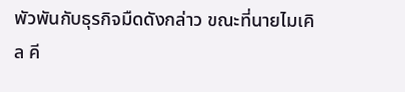พัวพันกับธุรกิจมืดดังกล่าว ขณะที่นายไมเคิล คี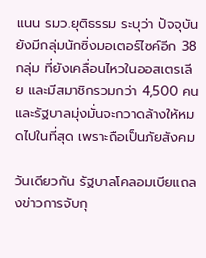แนน รมว.ยุติธรรม ระบุว่า ปัจจุบันยังมีกลุ่มนักซิ่งมอเตอร์ไซค์อีก 38 กลุ่ม ที่ยังเคลื่อนไหวในออสเตรเลีย และมีสมาชิกรวมกว่า 4,500 คน และรัฐบาลมุ่งมั่นจะกวาดล้างให้หมดไปในที่สุด เพราะถือเป็นภัยสังคม

วันเดียวกัน รัฐบาลโคลอมเบียแถลงข่าวการจับกุ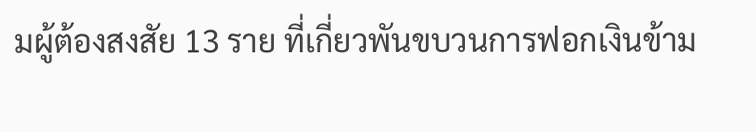มผู้ต้องสงสัย 13 ราย ที่เกี่ยวพันขบวนการฟอกเงินข้าม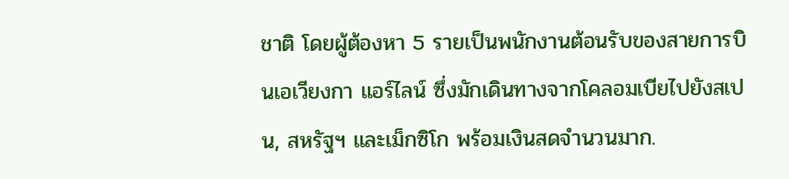ชาติ โดยผู้ต้องหา 5 รายเป็นพนักงานต้อนรับของสายการบินเอเวียงกา แอร์ไลน์ ซึ่งมักเดินทางจากโคลอมเบียไปยังสเปน, สหรัฐฯ และเม็กซิโก พร้อมเงินสดจำนวนมาก.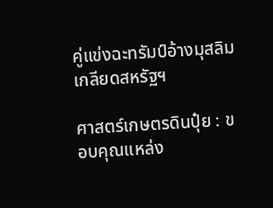คู่แข่งฉะทรัมป์อ้างมุสลิมเกลียดสหรัฐฯ

ศาสตร์เกษตรดินปุ๋ย : ขอบคุณแหล่ง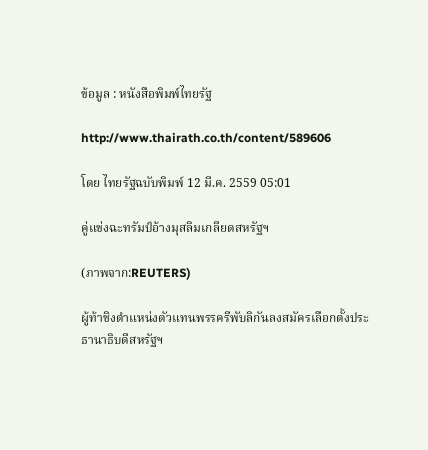ข้อมูล : หนังสือพิมพ์ไทยรัฐ

http://www.thairath.co.th/content/589606

โดย ไทยรัฐฉบับพิมพ์ 12 มี.ค. 2559 05:01

คู่แข่งฉะทรัมป์อ้างมุสลิมเกลียดสหรัฐฯ

(ภาพจาก:REUTERS)

ผู้ท้าชิงตำแหน่งตัวแทนพรรครีพับลิกันลงสมัครเลือกตั้งประธานาธิบดีสหรัฐฯ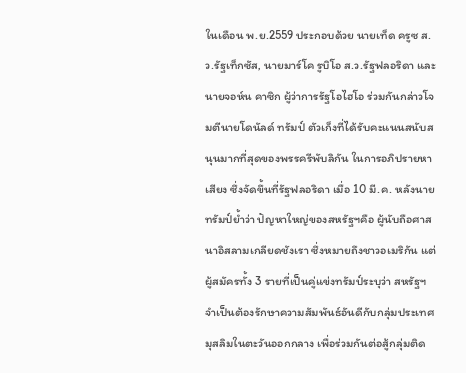ในเดือน พ.ย.2559 ประกอบด้วย นายเท็ด ครูซ ส.ว.รัฐเท็กซัส, นายมาร์โค รูบิโอ ส.ว.รัฐฟลอริดา และนายจอห์น คาซิก ผู้ว่าการรัฐโอไฮโอ ร่วมกันกล่าวโจมตีนายโดนัลด์ ทรัมป์ ตัวเก็งที่ได้รับคะแนนสนับสนุนมากที่สุดของพรรครีพับลิกัน ในการอภิปรายหาเสียง ซึ่งจัดขึ้นที่รัฐฟลอริดา เมื่อ 10 มี.ค. หลังนายทรัมป์ย้ำว่า ปัญหาใหญ่ของสหรัฐฯคือ ผู้นับถือศาสนาอิสลามเกลียดชังเรา ซึ่งหมายถึงชาวอเมริกัน แต่ผู้สมัครทั้ง 3 รายที่เป็นคู่แข่งทรัมป์ระบุว่า สหรัฐฯ จำเป็นต้องรักษาความสัมพันธ์อันดีกับกลุ่มประเทศมุสลิมในตะวันออกกลาง เพื่อร่วมกันต่อสู้กลุ่มติด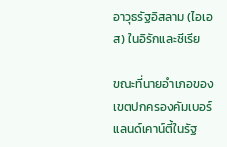อาวุธรัฐอิสลาม (ไอเอส) ในอิรักและซีเรีย

ขณะที่นายอำเภอของเขตปกครองคัมเบอร์แลนด์เคาน์ตี้ในรัฐ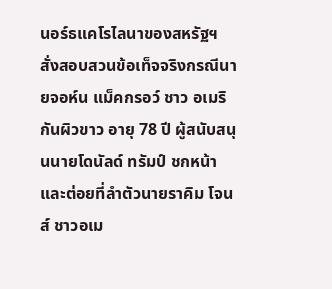นอร์ธแคโรไลนาของสหรัฐฯ สั่งสอบสวนข้อเท็จจริงกรณีนายจอห์น แม็คกรอว์ ชาว อเมริกันผิวขาว อายุ 78 ปี ผู้สนับสนุนนายโดนัลด์ ทรัมป์ ชกหน้าและต่อยที่ลำตัวนายราคิม โจนส์ ชาวอเม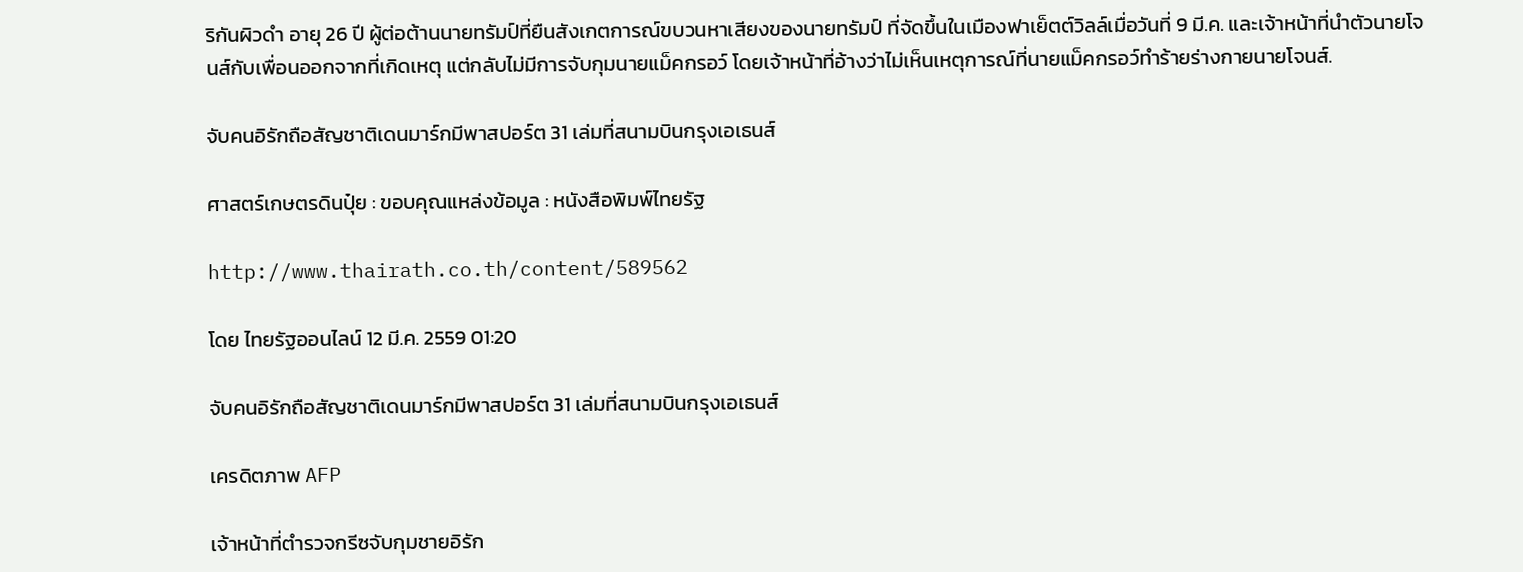ริกันผิวดำ อายุ 26 ปี ผู้ต่อต้านนายทรัมป์ที่ยืนสังเกตการณ์ขบวนหาเสียงของนายทรัมป์ ที่จัดขึ้นในเมืองฟาเย็ตต์วิลล์เมื่อวันที่ 9 มี.ค. และเจ้าหน้าที่นำตัวนายโจนส์กับเพื่อนออกจากที่เกิดเหตุ แต่กลับไม่มีการจับกุมนายแม็คกรอว์ โดยเจ้าหน้าที่อ้างว่าไม่เห็นเหตุการณ์ที่นายแม็คกรอว์ทำร้ายร่างกายนายโจนส์.

จับคนอิรักถือสัญชาติเดนมาร์กมีพาสปอร์ต 31 เล่มที่สนามบินกรุงเอเธนส์

ศาสตร์เกษตรดินปุ๋ย : ขอบคุณแหล่งข้อมูล : หนังสือพิมพ์ไทยรัฐ

http://www.thairath.co.th/content/589562

โดย ไทยรัฐออนไลน์ 12 มี.ค. 2559 01:20

จับคนอิรักถือสัญชาติเดนมาร์กมีพาสปอร์ต 31 เล่มที่สนามบินกรุงเอเธนส์

เครดิตภาพ AFP

เจ้าหน้าที่ตำรวจกรีซจับกุมชายอิรัก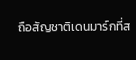ถือสัญชาติเดนมาร์กที่ส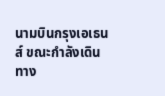นามบินกรุงเอเธนส์ ขณะกำลังเดินทาง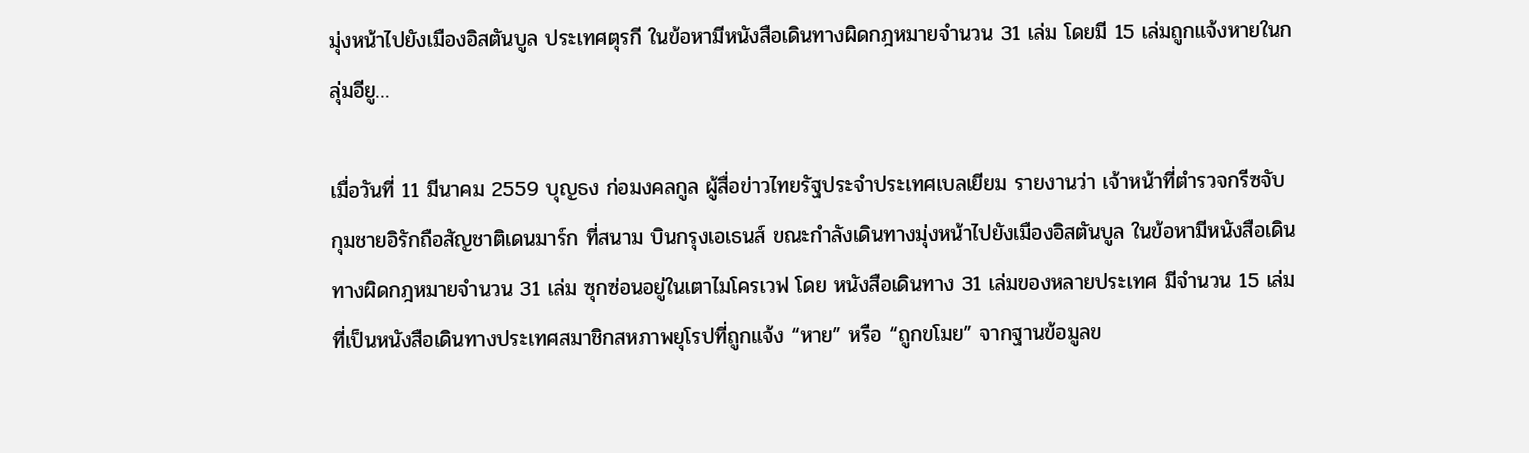มุ่งหน้าไปยังเมืองอิสตันบูล ประเทศตุรกี ในข้อหามีหนังสือเดินทางผิดกฎหมายจำนวน 31 เล่ม โดยมี 15 เล่มถูกแจ้งหายในกลุ่มอียู…

เมื่อวันที่ 11 มีนาคม 2559 บุญธง ก่อมงคลกูล ผู้สื่อข่าวไทยรัฐประจำประเทศเบลเยียม รายงานว่า เจ้าหน้าที่ตำรวจกรีซจับกุมชายอิรักถือสัญชาติเดนมาร์ก ที่สนาม บินกรุงเอเธนส์ ขณะกำลังเดินทางมุ่งหน้าไปยังเมืองอิสตันบูล ในข้อหามีหนังสือเดินทางผิดกฎหมายจำนวน 31 เล่ม ซุกซ่อนอยู่ในเตาไมโครเวฟ โดย หนังสือเดินทาง 31 เล่มของหลายประเทศ มีจำนวน 15 เล่มที่เป็นหนังสือเดินทางประเทศสมาชิกสหภาพยุโรปที่ถูกแจ้ง “หาย” หรือ “ถูกขโมย” จากฐานข้อมูลข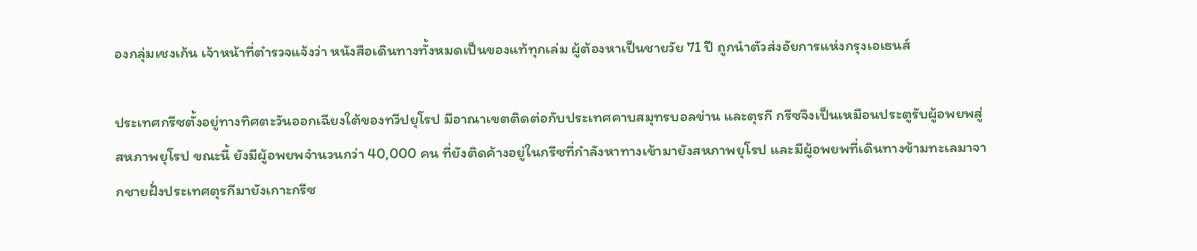องกลุ่มเชงเก้น เจ้าหน้าที่ตำรวจแจ้งว่า หนังสือเดินทางทั้งหมดเป็นของแท้ทุกเล่ม ผู้ต้องหาเป็นชายวัย 71 ปี ถูกนำตัวส่งอัยการแห่งกรุงเอเธนส์

ประเทศกรีซตั้งอยู่ทางทิศตะวันออกเฉียงใต้ของทวีปยุโรป มีอาณาเขตติดต่อกับประเทศคาบสมุทรบอลข่าน และตุรกี กรีซจึงเป็นเหมือนประตูรับผู้อพยพสู่สหภาพยุโรป ขณะนี้ ยังมีผู้อพยพจำนวนกว่า 40,000 คน ที่ยังติดค้างอยู่ในกรีซที่กำลังหาทางเข้ามายังสหภาพยุโรป และมีผู้อพยพที่เดินทางข้ามทะเลมาจากชายฝั่งประเทศตุรกีมายังเกาะกรีซ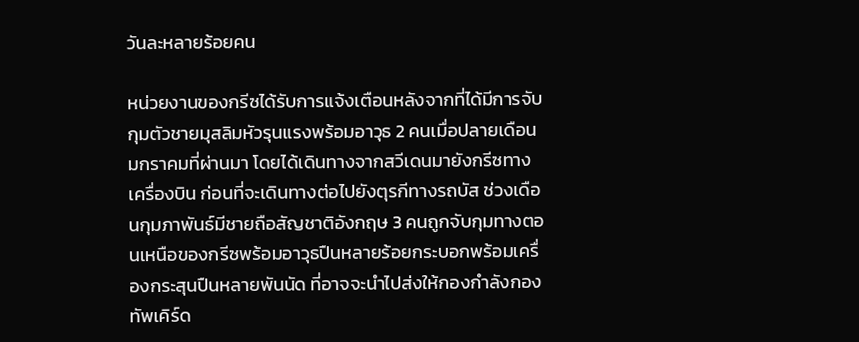วันละหลายร้อยคน

หน่วยงานของกรีซได้รับการแจ้งเตือนหลังจากที่ได้มีการจับกุมตัวชายมุสลิมหัวรุนแรงพร้อมอาวุธ 2 คนเมื่อปลายเดือนมกราคมที่ผ่านมา โดยได้เดินทางจากสวีเดนมายังกรีซทางเครื่องบิน ก่อนที่จะเดินทางต่อไปยังตุรกีทางรถบัส ช่วงเดือนกุมภาพันธ์มีชายถือสัญชาติอังกฤษ 3 คนถูกจับกุมทางตอนเหนือของกรีซพร้อมอาวุธปืนหลายร้อยกระบอกพร้อมเครื่องกระสุนปืนหลายพันนัด ที่อาจจะนำไปส่งให้กองกำลังกองทัพเคิร์ด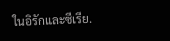ในอิรักและซีเรีย.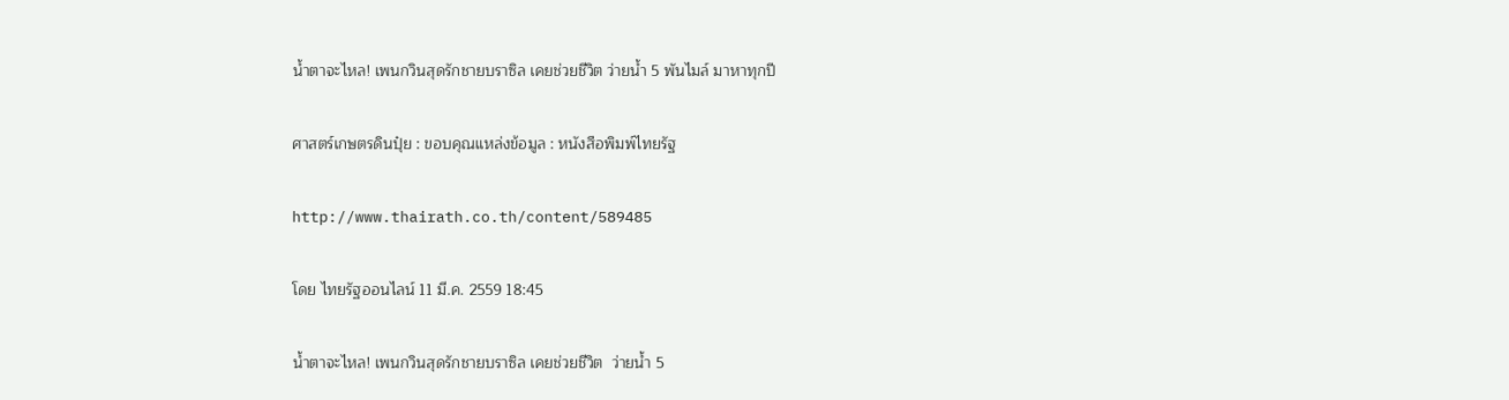น้ำตาจะไหล! เพนกวินสุดรักชายบราซิล เคยช่วยชีวิต ว่ายน้ำ 5 พันไมล์ มาหาทุกปี

ศาสตร์เกษตรดินปุ๋ย : ขอบคุณแหล่งข้อมูล : หนังสือพิมพ์ไทยรัฐ

http://www.thairath.co.th/content/589485

โดย ไทยรัฐออนไลน์ 11 มี.ค. 2559 18:45

น้ำตาจะไหล! เพนกวินสุดรักชายบราซิล เคยช่วยชีวิต  ว่ายน้ำ 5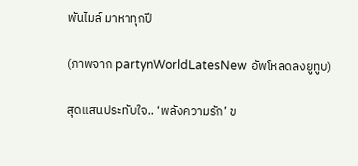พันไมล์ มาหาทุกปี

(ภาพจาก partynWorldLatesNew อัพโหลดลงยูทูบ)

สุดแสนประทับใจ.. ‘พลังความรัก’ ข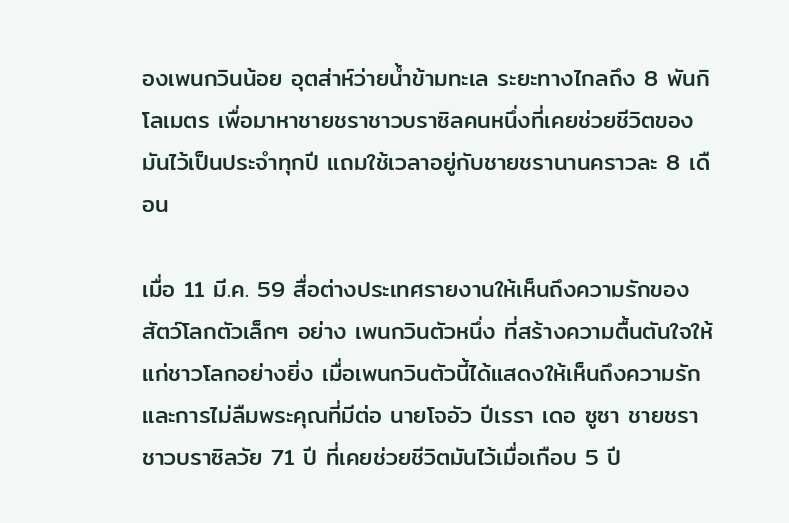องเพนกวินน้อย อุตส่าห์ว่ายน้ำข้ามทะเล ระยะทางไกลถึง 8 พันกิโลเมตร เพื่อมาหาชายชราชาวบราซิลคนหนึ่งที่เคยช่วยชีวิตของมันไว้เป็นประจำทุกปี แถมใช้เวลาอยู่กับชายชรานานคราวละ 8 เดือน

เมื่อ 11 มี.ค. 59 สื่อต่างประเทศรายงานให้เห็นถึงความรักของสัตว์โลกตัวเล็กๆ อย่าง เพนกวินตัวหนึ่ง ที่สร้างความตื้นตันใจให้แก่ชาวโลกอย่างยิ่ง เมื่อเพนกวินตัวนี้ได้แสดงให้เห็นถึงความรัก และการไม่ลืมพระคุณที่มีต่อ นายโจอัว ปีเรรา เดอ ซูซา ชายชราชาวบราซิลวัย 71 ปี ที่เคยช่วยชีวิตมันไว้เมื่อเกือบ 5 ปี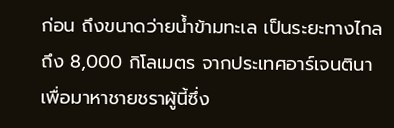ก่อน ถึงขนาดว่ายน้ำข้ามทะเล เป็นระยะทางไกลถึง 8,000 กิโลเมตร จากประเทศอาร์เจนตินา เพื่อมาหาชายชราผู้นี้ซึ่ง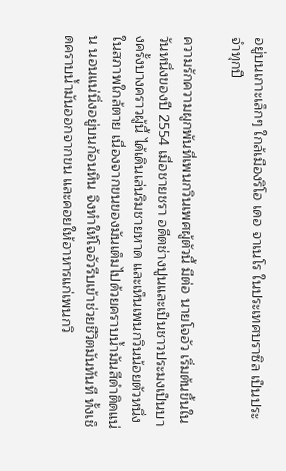อยู่บนเกาะเล็กๆ ใกล้เมืองริโอ เดอ จาเนโร ในประเทศบราซิล เป็นประจำทุกปี

ความรักความผูกพันที่เพนกวินเพศผู้ตัวนี้ มีต่อ นายโจอัว เริ่มต้นขึ้นในวันหนึ่งของปี 2554 เมื่อชายชรา อดีตช่างปูนและเป็นชาวประมงเป็นบางครั้งบางคราวผู้นี้ ได้เดินเล่นริมชายหาด และเห็นเพนกวินน้อยตัวหนึ่งในสภาพใกล้ตาย เนื่องจากขนของมันเต็มไปด้วยคราบน้ำมันสีดำติดแน่น นอนแน่นิ่งอยู่บนก้อนหิน จึงทำให้โจอัวรีบเข้าช่วยชีวิตมันทันที ทั้งเช็ดคราบน้ำมันออกจากขน และคอยให้อาหารแก่เพนกวิ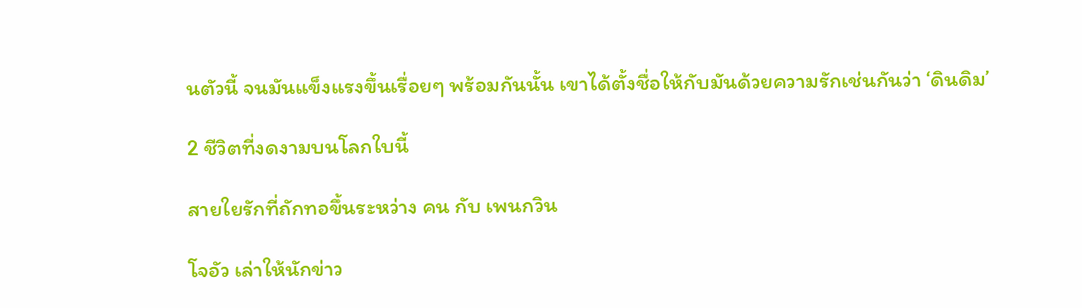นตัวนี้ จนมันแข็งแรงขึ้นเรื่อยๆ พร้อมกันนั้น เขาได้ตั้งชื่อให้กับมันด้วยความรักเช่นกันว่า ‘ดินดิม’

2 ชีวิตที่งดงามบนโลกใบนี้

สายใยรักที่ถักทอขึ้นระหว่าง คน กับ เพนกวิน

โจอัว เล่าให้นักข่าว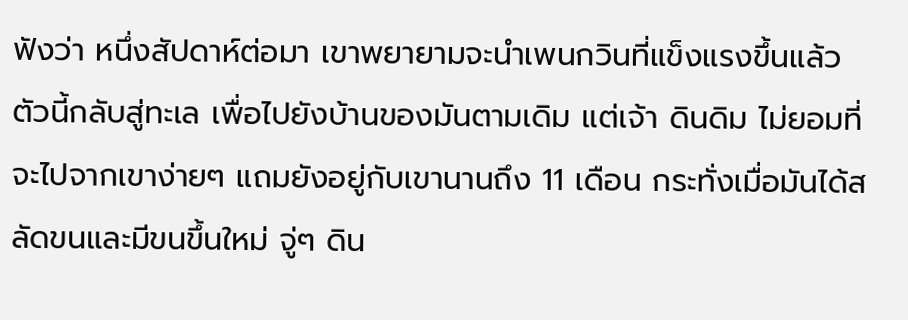ฟังว่า หนึ่งสัปดาห์ต่อมา เขาพยายามจะนำเพนกวินที่แข็งแรงขึ้นแล้วตัวนี้กลับสู่ทะเล เพื่อไปยังบ้านของมันตามเดิม แต่เจ้า ดินดิม ไม่ยอมที่จะไปจากเขาง่ายๆ แถมยังอยู่กับเขานานถึง 11 เดือน กระทั่งเมื่อมันได้สลัดขนและมีขนขึ้นใหม่ จู่ๆ ดิน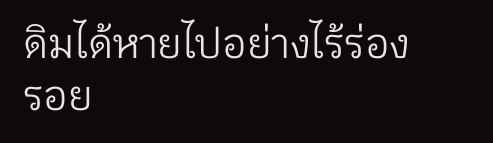ดิมได้หายไปอย่างไร้ร่องรอย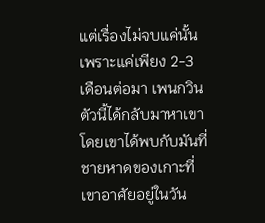แต่เรื่องไม่จบแค่นั้น เพราะแค่เพียง 2-3 เดือนต่อมา เพนกวินตัวนี้ได้กลับมาหาเขา โดยเขาได้พบกับมันที่ชายหาดของเกาะที่เขาอาศัยอยู่ในวัน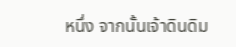หนึ่ง จากนั้นเจ้าดินดิม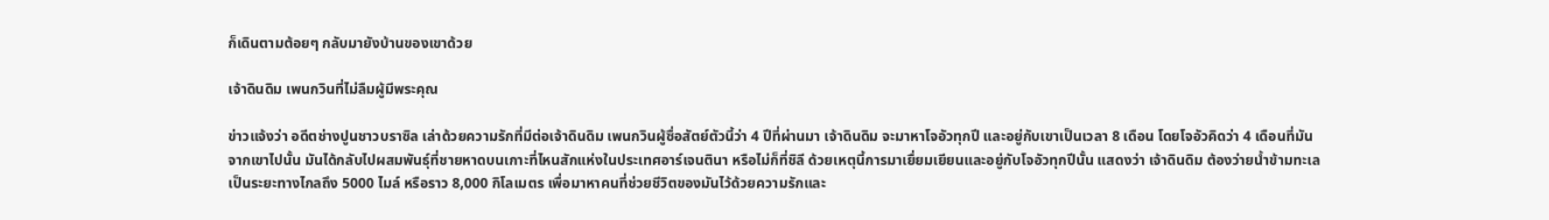ก็เดินตามต้อยๆ กลับมายังบ้านของเขาด้วย

เจ้าดินดิม เพนกวินที่ไม่ลืมผู้มีพระคุณ

ข่าวแจ้งว่า อดีตช่างปูนชาวบราซิล เล่าด้วยความรักที่มีต่อเจ้าดินดิม เพนกวินผู้ซื่อสัตย์ตัวนี้ว่า 4 ปีที่ผ่านมา เจ้าดินดิม จะมาหาโจอัวทุกปี และอยู่กับเขาเป็นเวลา 8 เดือน โดยโจอัวคิดว่า 4 เดือนที่มันจากเขาไปนั้น มันได้กลับไปผสมพันธุ์ที่ชายหาดบนเกาะที่ไหนสักแห่งในประเทศอาร์เจนตินา หรือไม่ก็ที่ชิลี ด้วยเหตุนี้การมาเยื่ยมเยียนและอยู่กับโจอัวทุกปีนั้น แสดงว่า เจ้าดินดิม ต้องว่ายน้ำข้ามทะเลเป็นระยะทางไกลถึง 5000 ไมล์ หรือราว 8,000 กิโลเมตร เพื่อมาหาคนที่ช่วยชีวิตของมันไว้ด้วยความรักและ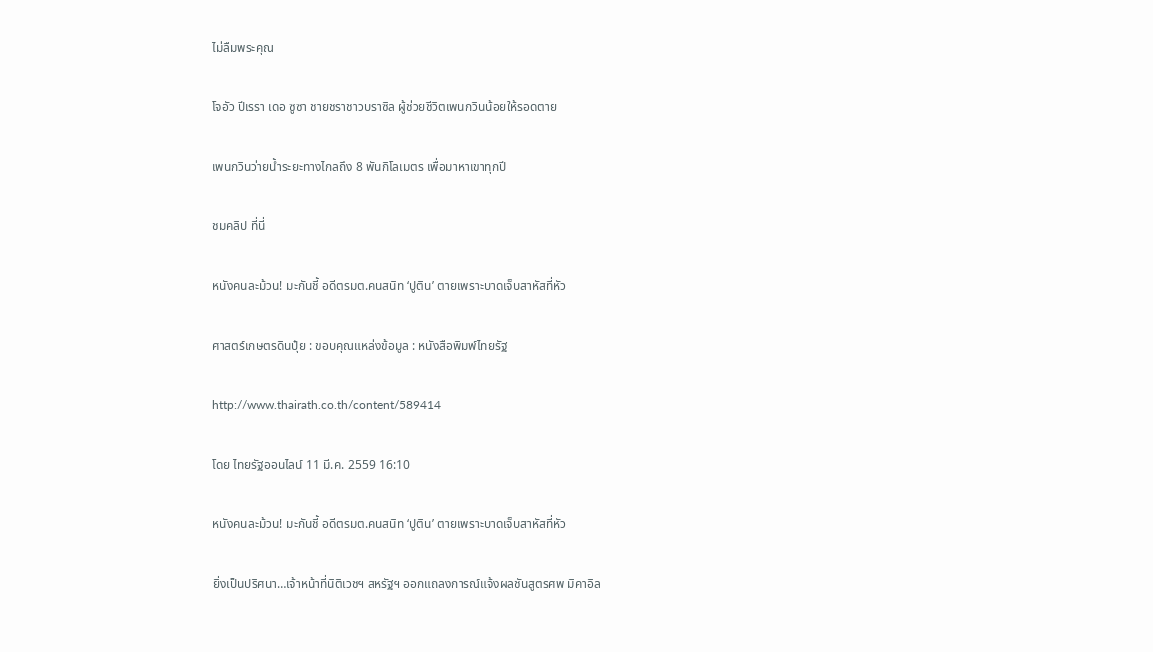ไม่ลืมพระคุณ

โจอัว ปีเรรา เดอ ซูซา ชายชราชาวบราซิล ผู้ช่วยชีวิตเพนกวินน้อยให้รอดตาย

เพนกวินว่ายน้ำระยะทางไกลถึง 8 พันกิโลเมตร เพื่อมาหาเขาทุกปี

ชมคลิป ที่นี่

หนังคนละม้วน! มะกันชี้ อดีตรมต.คนสนิท ‘ปูติน’ ตายเพราะบาดเจ็บสาหัสที่หัว

ศาสตร์เกษตรดินปุ๋ย : ขอบคุณแหล่งข้อมูล : หนังสือพิมพ์ไทยรัฐ

http://www.thairath.co.th/content/589414

โดย ไทยรัฐออนไลน์ 11 มี.ค. 2559 16:10

หนังคนละม้วน! มะกันชี้ อดีตรมต.คนสนิท ‘ปูติน’ ตายเพราะบาดเจ็บสาหัสที่หัว

ยิ่งเป็นปริศนา…เจ้าหน้าที่นิติเวชฯ สหรัฐฯ ออกแถลงการณ์แจ้งผลชันสูตรศพ มิคาอิล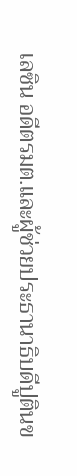เลซิน อดีตรมต.และผู้ช่วยประธานาธิบดีปูตินข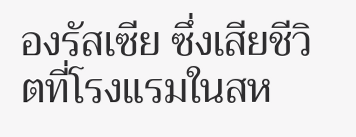องรัสเซีย ซึ่งเสียชีวิตที่โรงแรมในสห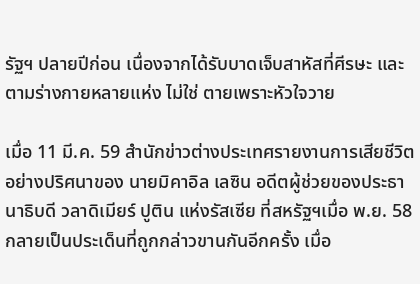รัฐฯ ปลายปีก่อน เนื่องจากได้รับบาดเจ็บสาหัสที่ศีรษะ และตามร่างกายหลายแห่ง ไม่ใช่ ตายเพราะหัวใจวาย

เมื่อ 11 มี.ค. 59 สำนักข่าวต่างประเทศรายงานการเสียชีวิตอย่างปริศนาของ นายมิคาอิล เลซิน อดีตผู้ช่วยของประธานาธิบดี วลาดิเมียร์ ปูติน แห่งรัสเซีย ที่สหรัฐฯเมื่อ พ.ย. 58 กลายเป็นประเด็นที่ถูกกล่าวขานกันอีกครั้ง เมื่อ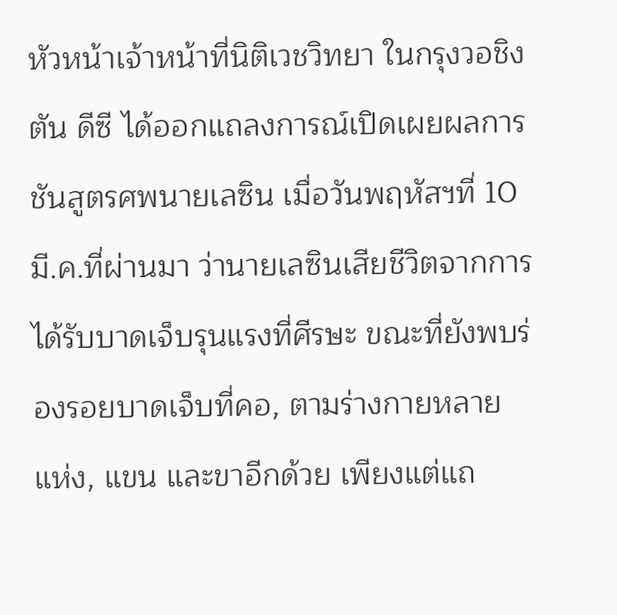หัวหน้าเจ้าหน้าที่นิติเวชวิทยา ในกรุงวอชิงตัน ดีซี ได้ออกแถลงการณ์เปิดเผยผลการชันสูตรศพนายเลซิน เมื่อวันพฤหัสฯที่ 10 มี.ค.ที่ผ่านมา ว่านายเลซินเสียชีวิตจากการได้รับบาดเจ็บรุนแรงที่ศีรษะ ขณะที่ยังพบร่องรอยบาดเจ็บที่คอ, ตามร่างกายหลายแห่ง, แขน และขาอีกด้วย เพียงแต่แถ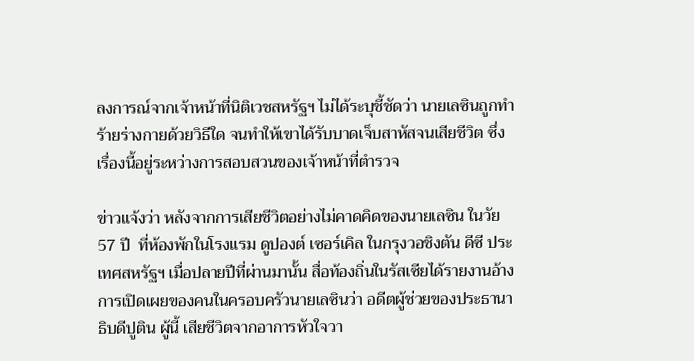ลงการณ์จากเจ้าหน้าที่นิติเวชสหรัฐฯ ไม่ได้ระบุชี้ชัดว่า นายเลซินถูกทำร้ายร่างกายด้วยวิธีใด จนทำให้เขาได้รับบาดเจ็บสาหัสจนเสียชีวิต ซึ่งเรื่องนี้อยู่ระหว่างการสอบสวนของเจ้าหน้าที่ตำรวจ

ข่าวแจ้งว่า หลังจากการเสียชีวิตอย่างไม่คาดคิดของนายเลซิน ในวัย 57 ปี  ที่ห้องพักในโรงแรม ดูปองต์ เซอร์เคิล ในกรุงวอชิงตัน ดีซี ประเทศสหรัฐฯ เมื่อปลายปีที่ผ่านมานั้น สื่อท้องถิ่นในรัสเซียได้รายงานอ้างการเปิดเผยของคนในครอบครัวนายเลซินว่า อดีตผู้ช่วยของประธานาธิบดีปูติน ผู้นี้ เสียชีวิตจากอาการหัวใจวา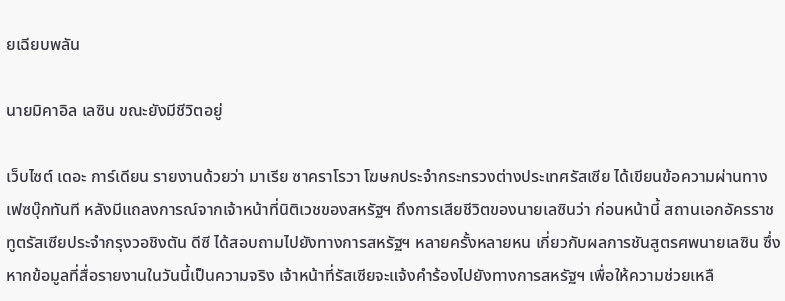ยเฉียบพลัน

นายมิคาอิล เลซิน ขณะยังมีชีวิตอยู่

เว็บไซต์ เดอะ การ์เดียน รายงานด้วยว่า มาเรีย ซาคราโรวา โฆษกประจำกระทรวงต่างประเทศรัสเซีย ได้เขียนข้อความผ่านทางเฟซบุ๊กทันที หลังมีแถลงการณ์จากเจ้าหน้าที่นิติเวชของสหรัฐฯ ถึงการเสียชีวิตของนายเลซินว่า ก่อนหน้านี้ สถานเอกอัครราชทูตรัสเซียประจำกรุงวอชิงตัน ดีซี ได้สอบถามไปยังทางการสหรัฐฯ หลายครั้งหลายหน เกี่ยวกับผลการชันสูตรศพนายเลซิน ซึ่งหากข้อมูลที่สื่อรายงานในวันนี้เป็นความจริง เจ้าหน้าที่รัสเซียจะแจ้งคำร้องไปยังทางการสหรัฐฯ เพื่อให้ความช่วยเหลื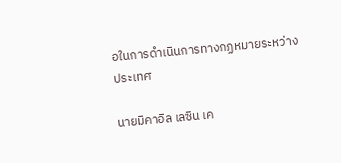อในการดำเนินการทางกฏหมายระหว่างประเทศ

นายมิคาอิล เลซิน เค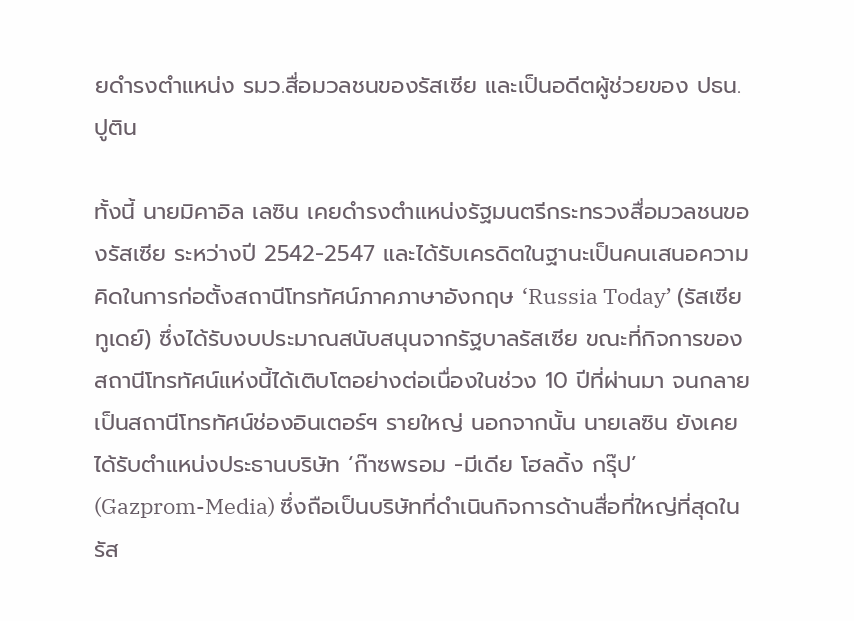ยดำรงตำแหน่ง รมว.สื่อมวลชนของรัสเซีย และเป็นอดีตผู้ช่วยของ ปธน.ปูติน

ทั้งนี้ นายมิคาอิล เลซิน เคยดำรงตำแหน่งรัฐมนตรีกระทรวงสื่อมวลชนของรัสเซีย ระหว่างปี 2542-2547 และได้รับเครดิตในฐานะเป็นคนเสนอความคิดในการก่อตั้งสถานีโทรทัศน์ภาคภาษาอังกฤษ ‘Russia Today’ (รัสเซีย ทูเดย์) ซึ่งได้รับงบประมาณสนับสนุนจากรัฐบาลรัสเซีย ขณะที่กิจการของสถานีโทรทัศน์แห่งนี้ได้เติบโตอย่างต่อเนื่องในช่วง 10 ปีที่ผ่านมา จนกลายเป็นสถานีโทรทัศน์ช่องอินเตอร์ฯ รายใหญ่ นอกจากนั้น นายเลซิน ยังเคยได้รับตำแหน่งประธานบริษัท ‘ก๊าซพรอม -มีเดีย โฮลดิ้ง กรุ๊ป’ (Gazprom-Media) ซึ่งถือเป็นบริษัทที่ดำเนินกิจการด้านสื่อที่ใหญ่ที่สุดในรัส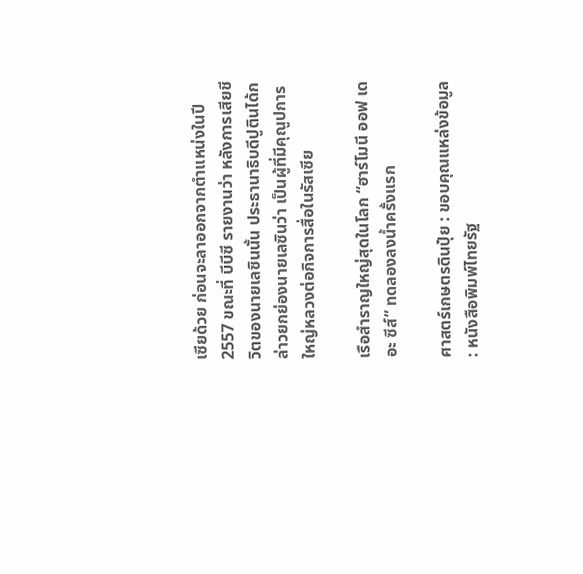เซียด้วย ก่อนจะลาออกจากตำแหน่งในปี 2557 ขณะที่ บีบีซี รายงานว่า หลังการเสียชีวิตของนายเลซินนั้น ประธานาธิบดีปูตินได้กล่าวยกย่องนายเลซินว่า เป็นผู้ที่มีคุณูปการใหญ่หลวงต่อกิจการสื่อในรัสเซีย

เรือสำราญใหญ่สุดในโลก “ฮาร์โมนี ออฟ เดอะ ซีส์” ทดลองลงน้ำครั้งแรก

ศาสตร์เกษตรดินปุ๋ย : ขอบคุณแหล่งข้อมูล : หนังสือพิมพ์ไทยรัฐ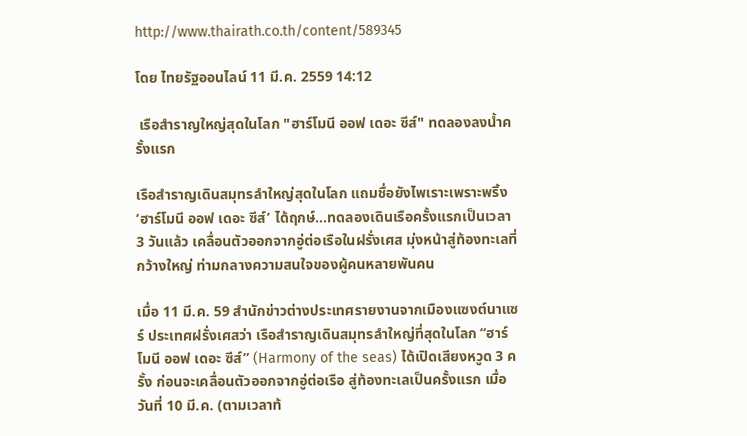http://www.thairath.co.th/content/589345

โดย ไทยรัฐออนไลน์ 11 มี.ค. 2559 14:12

 เรือสำราญใหญ่สุดในโลก "ฮาร์โมนี ออฟ เดอะ ซีส์" ทดลองลงน้ำครั้งแรก

เรือสำราญเดินสมุทรลำใหญ่สุดในโลก แถมชื่อยังไพเราะเพราะพริ้ง ‘ฮาร์โมนี ออฟ เดอะ ซีส์’ ได้ฤกษ์…ทดลองเดินเรือครั้งแรกเป็นเวลา 3 วันแล้ว เคลื่อนตัวออกจากอู่ต่อเรือในฝรั่งเศส มุ่งหน้าสู่ท้องทะเลที่กว้างใหญ่ ท่ามกลางความสนใจของผู้คนหลายพันคน

เมื่อ 11 มี.ค. 59 สำนักข่าวต่างประเทศรายงานจากเมืองแซงต์นาแซร์ ประเทศฝรั่งเศสว่า เรือสำราญเดินสมุทรลำใหญ่ที่สุดในโลก “ฮาร์โมนี ออฟ เดอะ ซีส์” (Harmony of the seas) ได้เปิดเสียงหวูด 3 ครั้ง ก่อนจะเคลื่อนตัวออกจากอู่ต่อเรือ สู่ท้องทะเลเป็นครั้งแรก เมื่อวันที่ 10 มี.ค. (ตามเวลาท้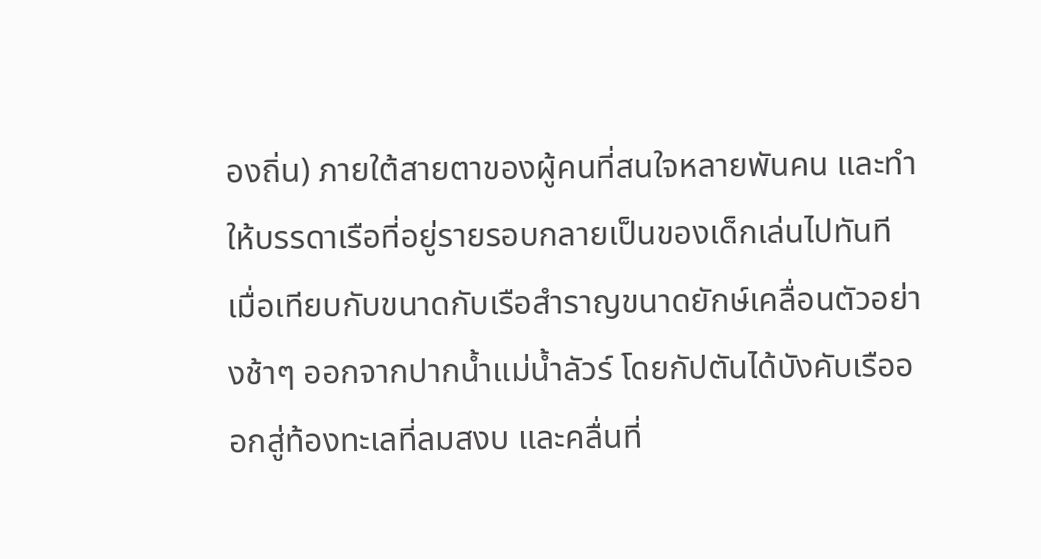องถิ่น) ภายใต้สายตาของผู้คนที่สนใจหลายพันคน และทำให้บรรดาเรือที่อยู่รายรอบกลายเป็นของเด็กเล่นไปทันที เมื่อเทียบกับขนาดกับเรือสำราญขนาดยักษ์เคลื่อนตัวอย่างช้าๆ ออกจากปากน้ำแม่น้ำลัวร์ โดยกัปตันได้บังคับเรือออกสู่ท้องทะเลที่ลมสงบ และคลื่นที่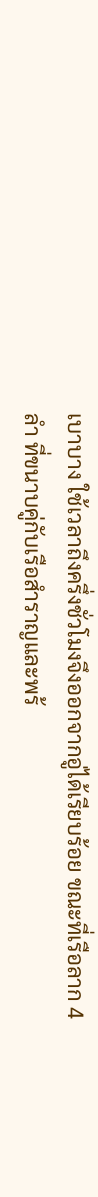เบาบาง ใช้เวลาถึงครึ่งชั่วโมงจึงออกจากอู่ได้เรียบร้อย ขณะที่เรือลาก 4 ลำ ที่ขนาบคู่กับเรือสำราญและพร้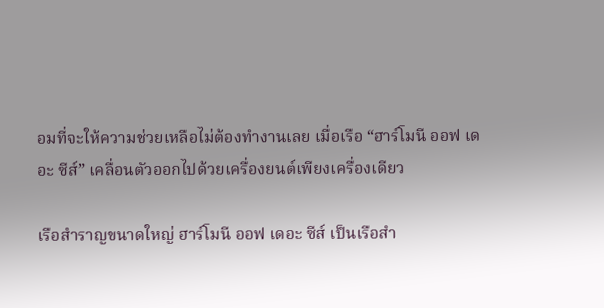อมที่จะให้ความช่วยเหลือไม่ต้องทำงานเลย เมื่อเรือ “ฮาร์โมนี ออฟ เดอะ ซีส์” เคลื่อนตัวออกไปด้วยเครื่องยนต์เพียงเครื่องเดียว

เรือสำราญขนาดใหญ่ ฮาร์โมนี ออฟ เดอะ ซีส์ เป็นเรือสำ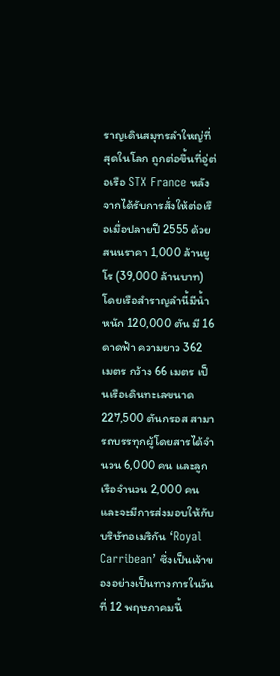ราญเดินสมุทรลำใหญ่ที่สุดในโลก ถูกต่อขึ้นที่อู่ต่อเรือ STX France หลังจากได้รับการสั่งให้ต่อเรือเมื่อปลายปี 2555 ด้วยสนนราคา 1,000 ล้านยูโร (39,000 ล้านบาท) โดยเรือสำราญลำนี้มีน้ำหนัก 120,000 ตัน มี 16 ดาดฟ้า ความยาว 362 เมตร กว้าง 66 เมตร เป็นเรือเดินทะเลขนาด 227,500 ตันกรอส สามารถบรรทุกผู้โดยสารได้จำนวน 6,000 คน และลูกเรือจำนวน 2,000 คน และจะมีการส่งมอบให้กับบริษัทอเมริกัน ‘Royal Carribean’ ซึ่งเป็นเจ้าของอย่างเป็นทางการในวันที่ 12 พฤษภาคมนี้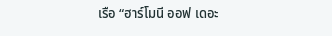เรือ “ฮาร์โมนี ออฟ เดอะ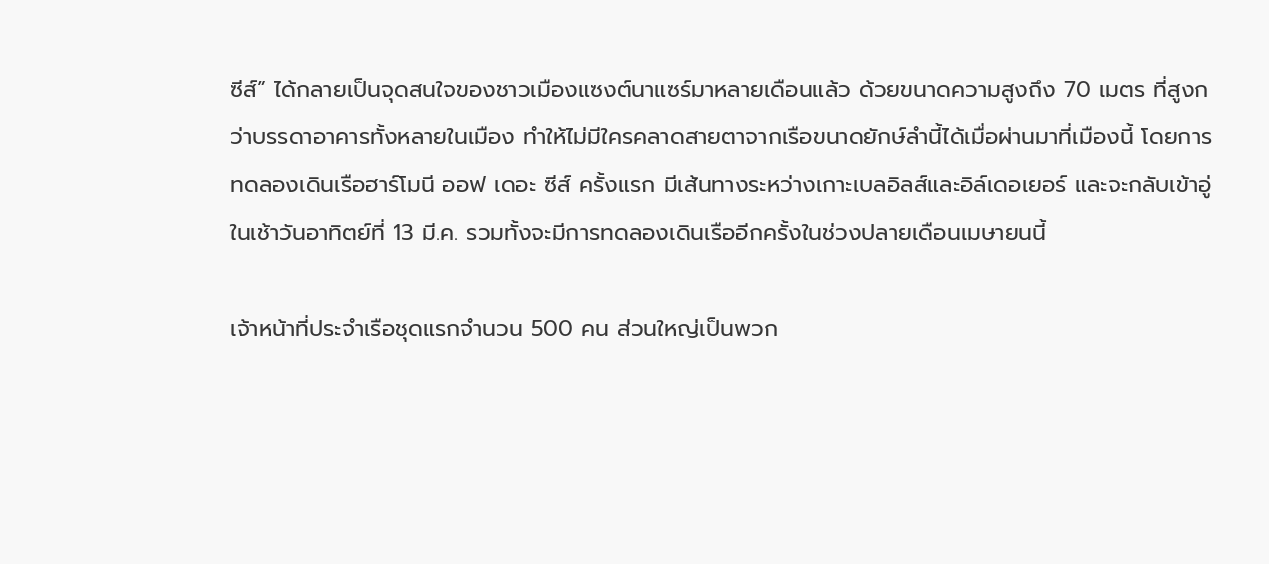ซีส์” ได้กลายเป็นจุดสนใจของชาวเมืองแซงต์นาแซร์มาหลายเดือนแล้ว ด้วยขนาดความสูงถึง 70 เมตร ที่สูงกว่าบรรดาอาคารทั้งหลายในเมือง ทำให้ไม่มีใครคลาดสายตาจากเรือขนาดยักษ์ลำนี้ได้เมื่อผ่านมาที่เมืองนี้ โดยการทดลองเดินเรือฮาร์โมนี ออฟ เดอะ ซีส์ ครั้งแรก มีเส้นทางระหว่างเกาะเบลอิลส์และอิล์เดอเยอร์ และจะกลับเข้าอู่ในเช้าวันอาทิตย์ที่ 13 มี.ค. รวมทั้งจะมีการทดลองเดินเรืออีกครั้งในช่วงปลายเดือนเมษายนนี้

เจ้าหน้าที่ประจำเรือชุดแรกจำนวน 500 คน ส่วนใหญ่เป็นพวก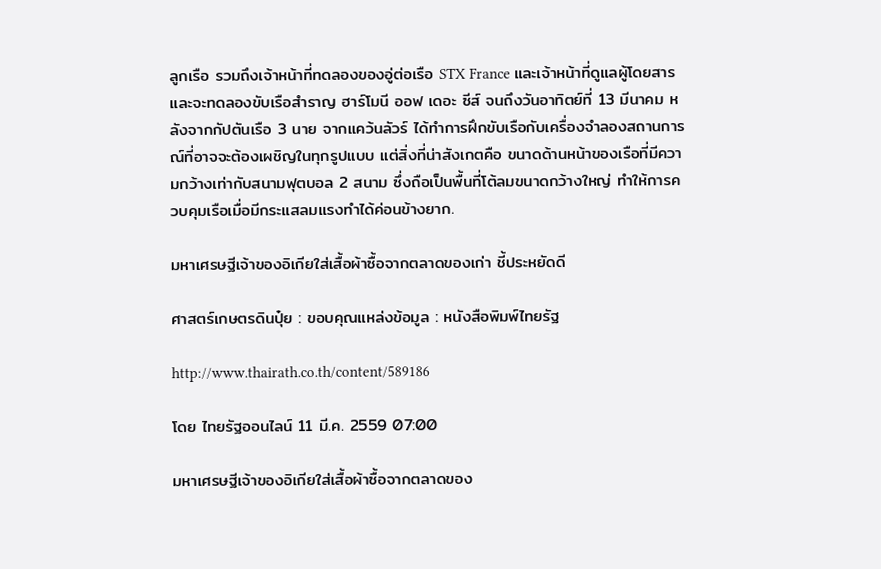ลูกเรือ รวมถึงเจ้าหน้าที่ทดลองของอู่ต่อเรือ STX France และเจ้าหน้าที่ดูแลผู้โดยสาร และจะทดลองขับเรือสำราญ ฮาร์โมนี ออฟ เดอะ ซีส์ จนถึงวันอาทิตย์ที่ 13 มีนาคม หลังจากกัปตันเรือ 3 นาย จากแคว้นลัวร์ ได้ทำการฝึกขับเรือกับเครื่องจำลองสถานการณ์ที่อาจจะต้องเผชิญในทุกรูปแบบ แต่สิ่งที่น่าสังเกตคือ ขนาดด้านหน้าของเรือที่มีความกว้างเท่ากับสนามฟุตบอล 2 สนาม ซึ่งถือเป็นพื้นที่โต้ลมขนาดกว้างใหญ่ ทำให้การควบคุมเรือเมื่อมีกระแสลมแรงทำได้ค่อนข้างยาก.

มหาเศรษฐีเจ้าของอิเกียใส่เสื้อผ้าซื้อจากตลาดของเก่า ชี้ประหยัดดี

ศาสตร์เกษตรดินปุ๋ย : ขอบคุณแหล่งข้อมูล : หนังสือพิมพ์ไทยรัฐ

http://www.thairath.co.th/content/589186

โดย ไทยรัฐออนไลน์ 11 มี.ค. 2559 07:00

มหาเศรษฐีเจ้าของอิเกียใส่เสื้อผ้าซื้อจากตลาดของ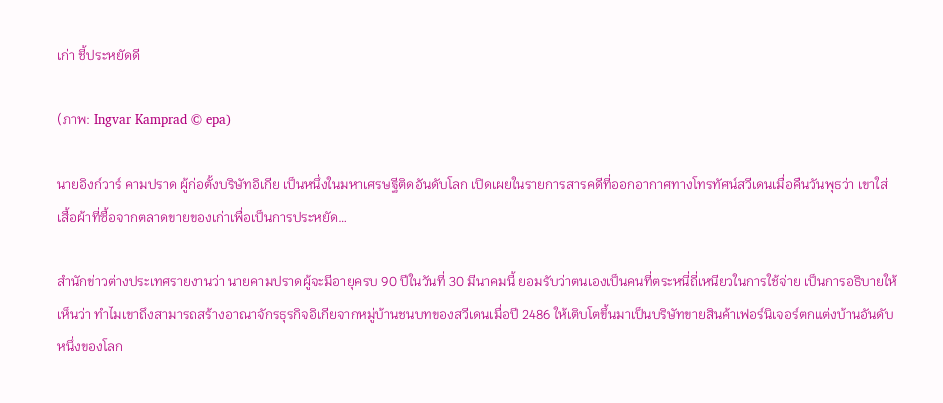เก่า ชี้ประหยัดดี

(ภาพ: Ingvar Kamprad © epa)

นายอิงก์วาร์ คามปราด ผู้ก่อตั้งบริษัทอิเกีย เป็นหนึ่งในมหาเศรษฐีติดอันดับโลก เปิดเผยในรายการสารคดีที่ออกอากาศทางโทรทัศน์สวีเดนเมื่อคืนวันพุธว่า เขาใส่เสื้อผ้าที่ซื้อจากตลาดขายของเก่าเพื่อเป็นการประหยัด…

สำนักข่าวต่างประเทศรายงานว่า นายคามปราดผู้จะมีอายุครบ 90 ปีในวันที่ 30 มีนาคมนี้ ยอมรับว่าตนเองเป็นคนที่ตระหนี่ถี่เหนียวในการใช้จ่าย เป็นการอธิบายให้เห็นว่า ทำไมเขาถึงสามารถสร้างอาณาจักรธุรกิจอิเกียจากหมู่บ้านชนบทของสวีเดนเมื่อปี 2486 ให้เติบโตขึ้นมาเป็นบริษัทขายสินค้าเฟอร์นิเจอร์ตกแต่งบ้านอันดับหนึ่งของโลก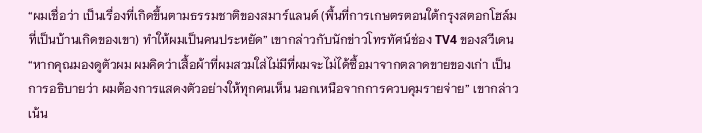“ผมเชื่อว่า เป็นเรื่องที่เกิดขึ้นตามธรรมชาติของสมาร์แลนด์ (พื้นที่การเกษตรตอนใต้กรุงสตอกโฮล์มที่เป็นบ้านเกิดของเขา) ทำให้ผมเป็นคนประหยัด” เขากล่าวกับนักข่าวโทรทัศน์ช่อง TV4 ของสวีเดน “หากคุณมองดูตัวผม ผมคิดว่าเสื้อผ้าที่ผมสวมใส่ไม่มีที่ผมจะไม่ได้ซื้อมาจากตลาดขายของเก่า เป็นการอธิบายว่า ผมต้องการแสดงตัวอย่างให้ทุกคนเห็น นอกเหนือจากการควบคุมรายจ่าย” เขากล่าวเน้น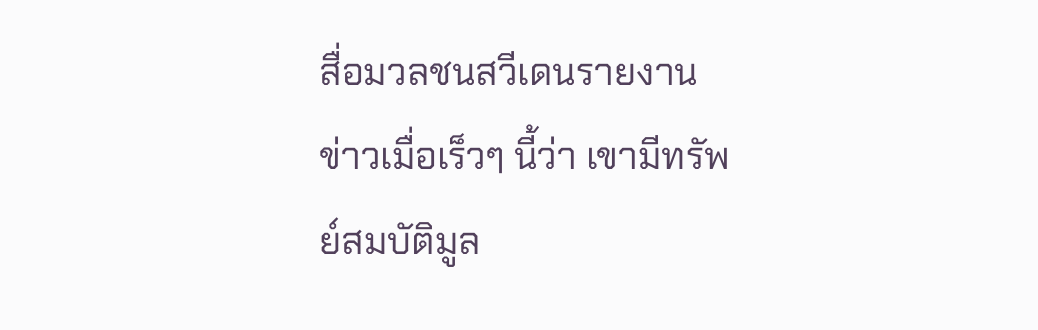สื่อมวลชนสวีเดนรายงานข่าวเมื่อเร็วๆ นี้ว่า เขามีทรัพย์สมบัติมูล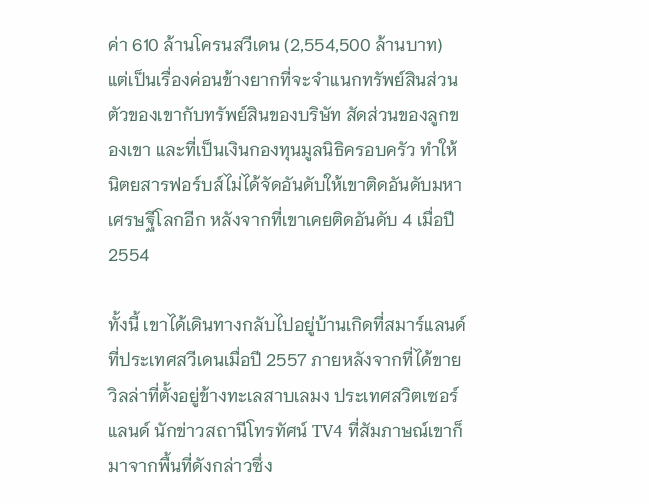ค่า 610 ล้านโครนสวีเดน (2,554,500 ล้านบาท) แต่เป็นเรื่องค่อนข้างยากที่จะจำแนกทรัพย์สินส่วนตัวของเขากับทรัพย์สินของบริษัท สัดส่วนของลูกของเขา และที่เป็นเงินกองทุนมูลนิธิครอบครัว ทำให้นิตยสารฟอร์บส์ไม่ได้จัดอันดับให้เขาติดอันดับมหาเศรษฐีโลกอีก หลังจากที่เขาเคยติดอันดับ 4 เมื่อปี 2554

ทั้งนี้ เขาได้เดินทางกลับไปอยู่บ้านเกิดที่สมาร์แลนด์ ที่ประเทศสวีเดนเมื่อปี 2557 ภายหลังจากที่ได้ขายวิลล่าที่ตั้งอยู่ข้างทะเลสาบเลมง ประเทศสวิตเซอร์แลนด์ นักข่าวสถานีโทรทัศน์ TV4 ที่สัมภาษณ์เขาก็มาจากพื้นที่ดังกล่าวซึ่ง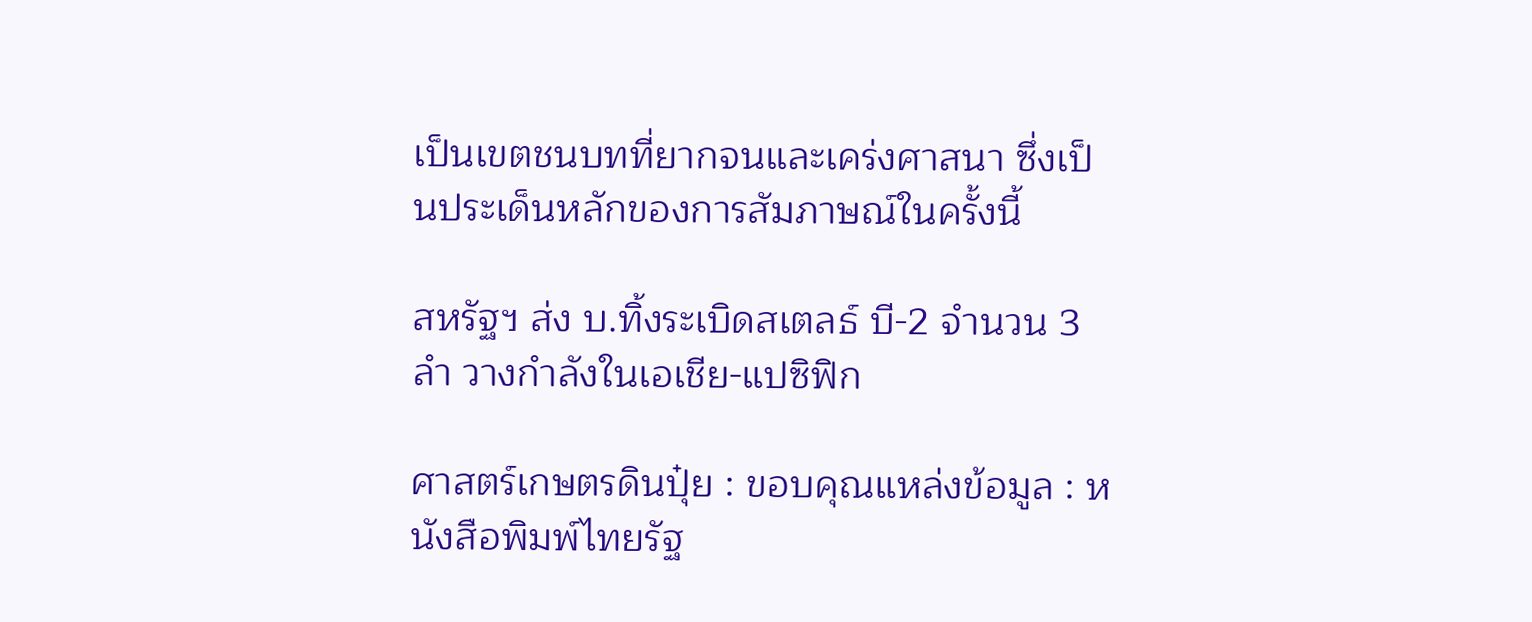เป็นเขตชนบทที่ยากจนและเคร่งศาสนา ซึ่งเป็นประเด็นหลักของการสัมภาษณ์ในครั้งนี้

สหรัฐฯ ส่ง บ.ทิ้งระเบิดสเตลธ์ บี-2 จำนวน 3 ลำ วางกำลังในเอเชีย-แปซิฟิก

ศาสตร์เกษตรดินปุ๋ย : ขอบคุณแหล่งข้อมูล : หนังสือพิมพ์ไทยรัฐ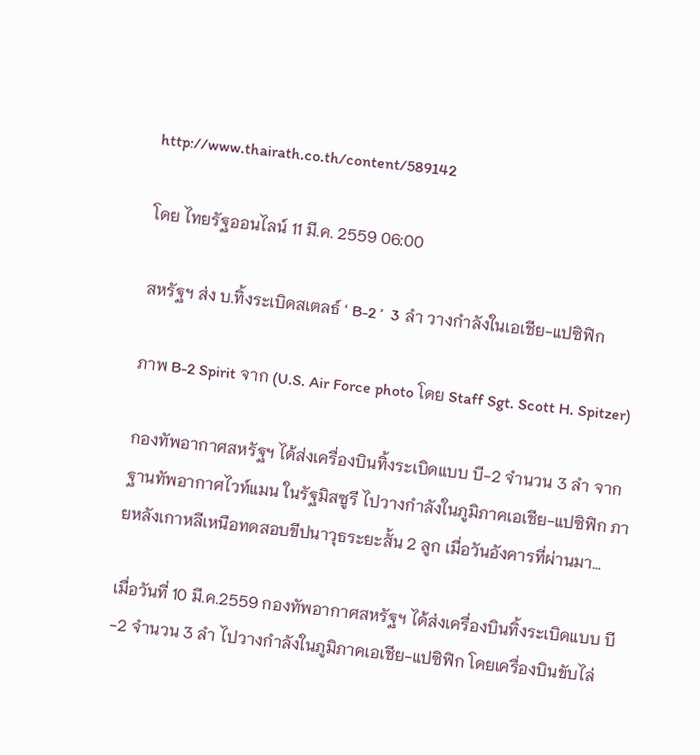http://www.thairath.co.th/content/589142

โดย ไทยรัฐออนไลน์ 11 มี.ค. 2559 06:00

สหรัฐฯ ส่ง บ.ทิ้งระเบิดสเตลธ์ ‘ B-2 ’  3 ลำ วางกำลังในเอเชีย-แปซิฟิก

ภาพ B-2 Spirit จาก (U.S. Air Force photo โดย Staff Sgt. Scott H. Spitzer)

กองทัพอากาศสหรัฐฯ ได้ส่งเครื่องบินทิ้งระเบิดแบบ บี-2 จำนวน 3 ลำ จากฐานทัพอากาศไวท์แมน ในรัฐมิสซูรี ไปวางกำลังในภูมิภาคเอเชีย-แปซิฟิก ภายหลังเกาหลีเหนือทดสอบขีปนาวุธระยะสั้น 2 ลูก เมื่อวันอังคารที่ผ่านมา…

เมื่อวันที่ 10 มี.ค.2559 กองทัพอากาศสหรัฐฯ ได้ส่งเครื่องบินทิ้งระเบิดแบบ บี-2 จำนวน 3 ลำ ไปวางกำลังในภูมิภาคเอเชีย-แปซิฟิก โดยเครื่องบินขับไล่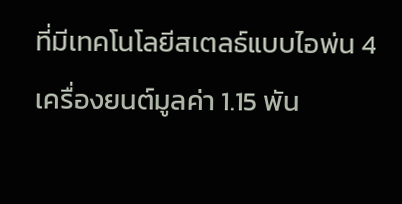ที่มีเทคโนโลยีสเตลธ์แบบไอพ่น 4 เครื่องยนต์มูลค่า 1.15 พัน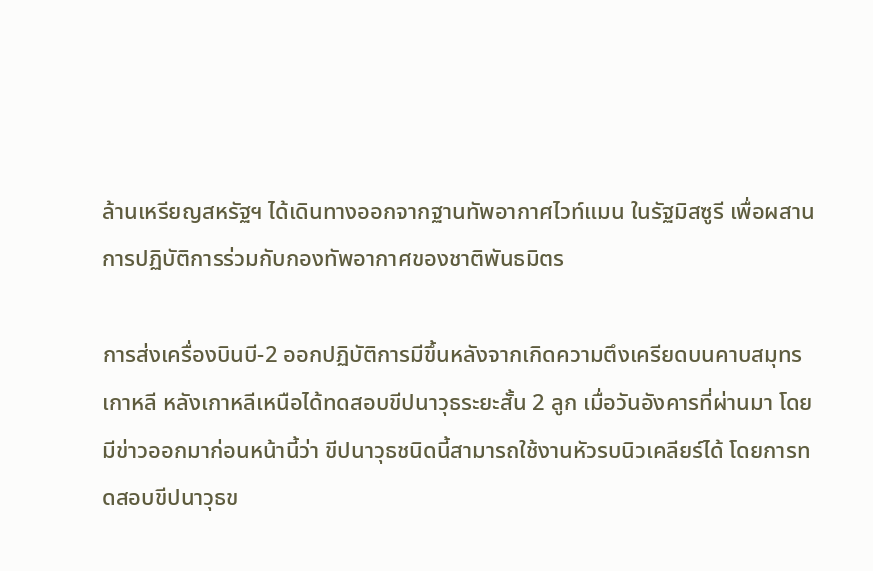ล้านเหรียญสหรัฐฯ ได้เดินทางออกจากฐานทัพอากาศไวท์แมน ในรัฐมิสซูรี เพื่อผสานการปฏิบัติการร่วมกับกองทัพอากาศของชาติพันธมิตร

การส่งเครื่องบินบี-2 ออกปฏิบัติการมีขึ้นหลังจากเกิดความตึงเครียดบนคาบสมุทรเกาหลี หลังเกาหลีเหนือได้ทดสอบขีปนาวุธระยะสั้น 2 ลูก เมื่อวันอังคารที่ผ่านมา โดยมีข่าวออกมาก่อนหน้านี้ว่า ขีปนาวุธชนิดนี้สามารถใช้งานหัวรบนิวเคลียร์ได้ โดยการทดสอบขีปนาวุธข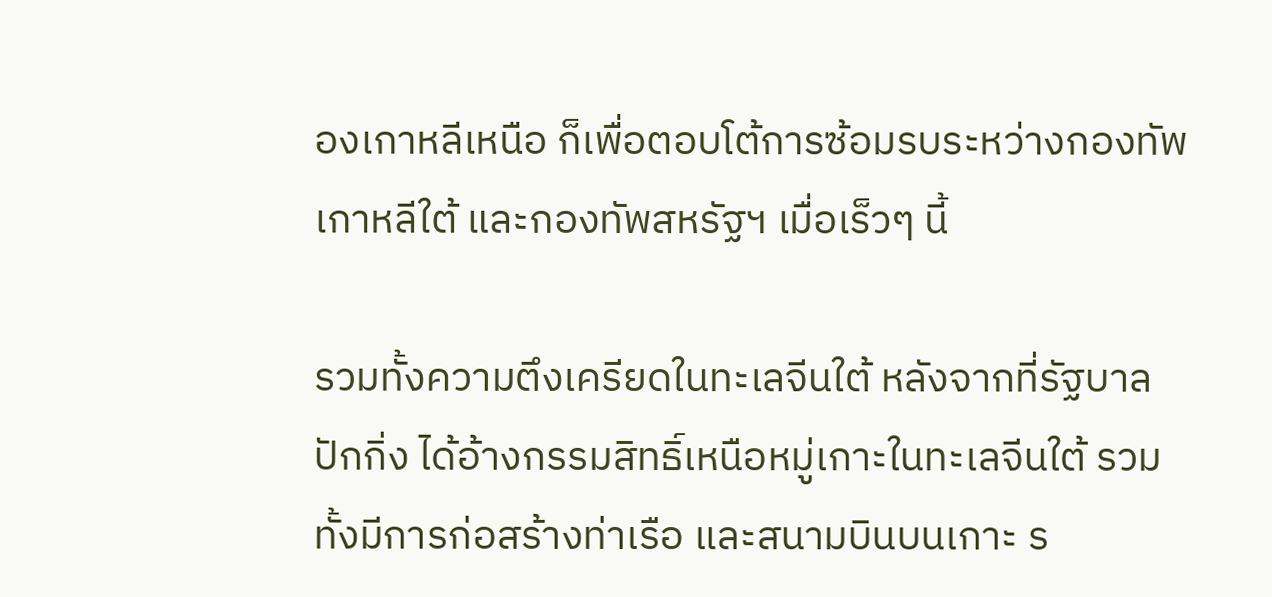องเกาหลีเหนือ ก็เพื่อตอบโต้การซ้อมรบระหว่างกองทัพเกาหลีใต้ และกองทัพสหรัฐฯ เมื่อเร็วๆ นี้

รวมทั้งความตึงเครียดในทะเลจีนใต้ หลังจากที่รัฐบาลปักกิ่ง ได้อ้างกรรมสิทธิ์เหนือหมู่เกาะในทะเลจีนใต้ รวมทั้งมีการก่อสร้างท่าเรือ และสนามบินบนเกาะ ร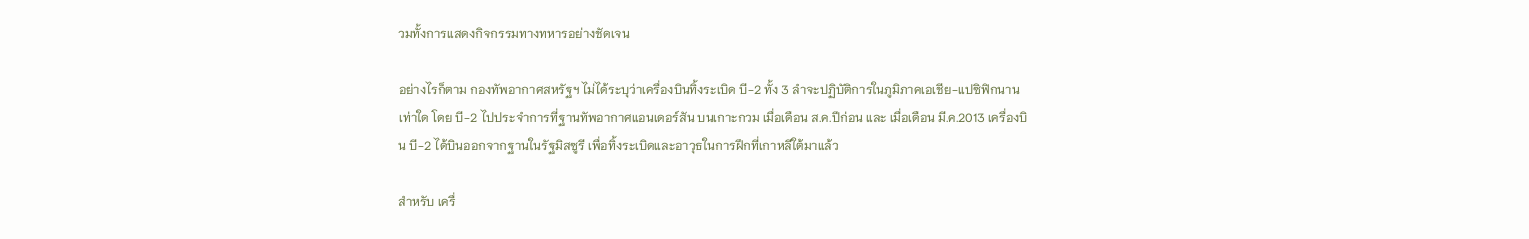วมทั้งการแสดงกิจกรรมทางทหารอย่างชัดเจน

อย่างไรก็ตาม กองทัพอากาศสหรัฐฯ ไม่ได้ระบุว่าเครื่องบินทิ้งระเบิด บี-2 ทั้ง 3 ลำจะปฏิบัติการในภูมิภาคเอเชีย-แปซิฟิกนานเท่าใด โดย บี-2 ไปประจำการที่ฐานทัพอากาศแอนเดอร์สัน บนเกาะกวม เมื่อเดือน ส.ค.ปีก่อน และ เมื่อเดือน มี.ค.2013 เครื่องบิน บี-2 ได้บินออกจากฐานในรัฐมิสซูรี เพื่อทิ้งระเบิดและอาวุธในการฝึกที่เกาหลีใต้มาแล้ว

สำหรับ เครื่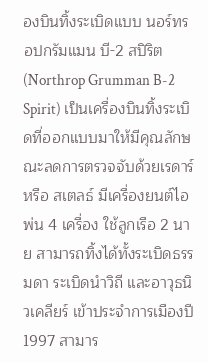องบินทิ้งระเบิดแบบ นอร์ทรอปกรัมแมน บี-2 สปิริต (Northrop Grumman B-2 Spirit) เป็นเครื่องบินทิ้งระเบิดที่ออกแบบมาให้มีคุณลักษณะลดการตรวจจับด้วยเรดาร์ หรือ สเตลธ์ มีเครื่องยนต์ไอพ่น 4 เครื่อง ใช้ลูกเรือ 2 นาย สามารถทิ้งได้ทั้งระเบิดธรรมดา ระเบิดนำวิถี และอาวุธนิวเคลียร์ เข้าประจำการเมืองปี 1997 สามาร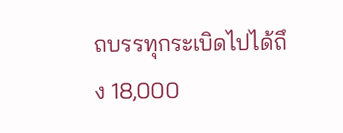ถบรรทุกระเบิดไปได้ถึง 18,000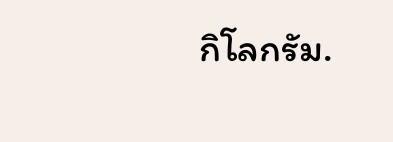กิโลกรัม.